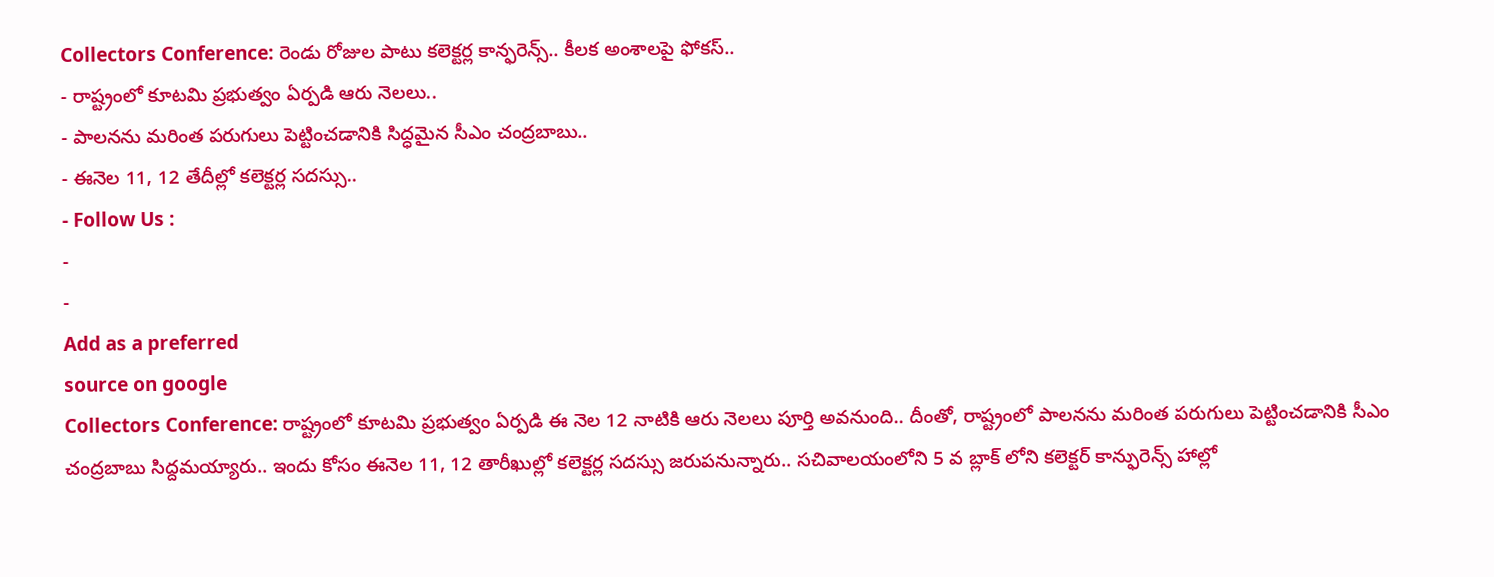Collectors Conference: రెండు రోజుల పాటు కలెక్టర్ల కాన్ఫరెన్స్.. కీలక అంశాలపై ఫోకస్..
- రాష్ట్రంలో కూటమి ప్రభుత్వం ఏర్పడి ఆరు నెలలు..
- పాలనను మరింత పరుగులు పెట్టించడానికి సిద్ధమైన సీఎం చంద్రబాబు..
- ఈనెల 11, 12 తేదీల్లో కలెక్టర్ల సదస్సు..
- Follow Us :
-
-
Add as a preferred
source on google
Collectors Conference: రాష్ట్రంలో కూటమి ప్రభుత్వం ఏర్పడి ఈ నెల 12 నాటికి ఆరు నెలలు పూర్తి అవనుంది.. దీంతో, రాష్ట్రంలో పాలనను మరింత పరుగులు పెట్టించడానికి సీఎం చంద్రబాబు సిద్దమయ్యారు.. ఇందు కోసం ఈనెల 11, 12 తారీఖుల్లో కలెక్టర్ల సదస్సు జరుపనున్నారు.. సచివాలయంలోని 5 వ బ్లాక్ లోని కలెక్టర్ కాన్ఫురెన్స్ హాల్లో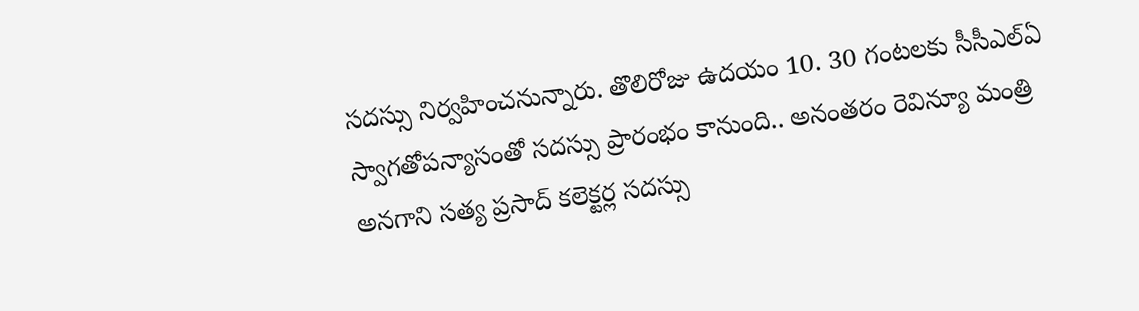సదస్సు నిర్వహించనున్నారు. తొలిరోజు ఉదయం 10. 30 గంటలకు సీసీఎల్ఏ స్వాగతోపన్యాసంతో సదస్సు ప్రారంభం కానుంది.. అనంతరం రెవిన్యూ మంత్రి అనగాని సత్య ప్రసాద్ కలెక్టర్ల సదస్సు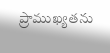ప్రాముఖ్యతను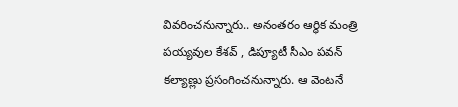వివరించనున్నారు.. అనంతరం ఆర్ధిక మంత్రి పయ్యవుల కేశవ్ , డిప్యూటీ సీఎం పవన్ కల్యాణ్లు ప్రసంగించనున్నారు. ఆ వెంటనే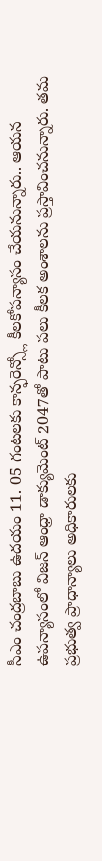సీఎం చంద్రబాబు ఉదయం 11. 05 గంటలకు కాన్ఫరెన్స్లో కీలకోపన్యాసం చేయనున్నారు.. ఆయన ఉపన్యాసంలో విజన్ ఆంధ్రా డాక్యుమెంట్ 2047తో పాటు పలు కీలక అంశాలను ప్రస్తావించనున్నారు. తమ ప్రభుత్వ ప్రాధాన్యాలు అధికారులకు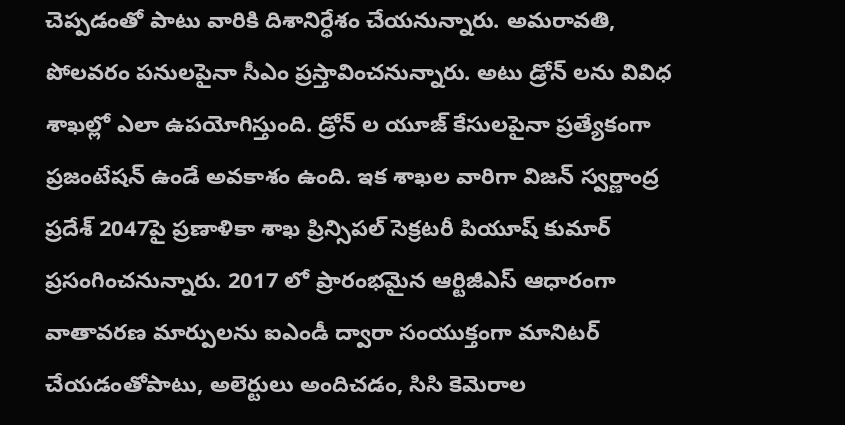చెప్పడంతో పాటు వారికి దిశానిర్ధేశం చేయనున్నారు. అమరావతి, పోలవరం పనులపైనా సీఎం ప్రస్తావించనున్నారు. అటు డ్రోన్ లను వివిధ శాఖల్లో ఎలా ఉపయోగిస్తుంది. డ్రోన్ ల యూజ్ కేసులపైనా ప్రత్యేకంగా ప్రజంటేషన్ ఉండే అవకాశం ఉంది. ఇక శాఖల వారిగా విజన్ స్వర్ణాంద్ర ప్రదేశ్ 2047పై ప్రణాళికా శాఖ ప్రిన్సిపల్ సెక్రటరీ పియూష్ కుమార్ ప్రసంగించనున్నారు. 2017 లో ప్రారంభమైన ఆర్టిజీఎస్ ఆధారంగా వాతావరణ మార్పులను ఐఎండీ ద్వారా సంయుక్తంగా మానిటర్ చేయడంతోపాటు, అలెర్టులు అందిచడం, సిసి కెమెరాల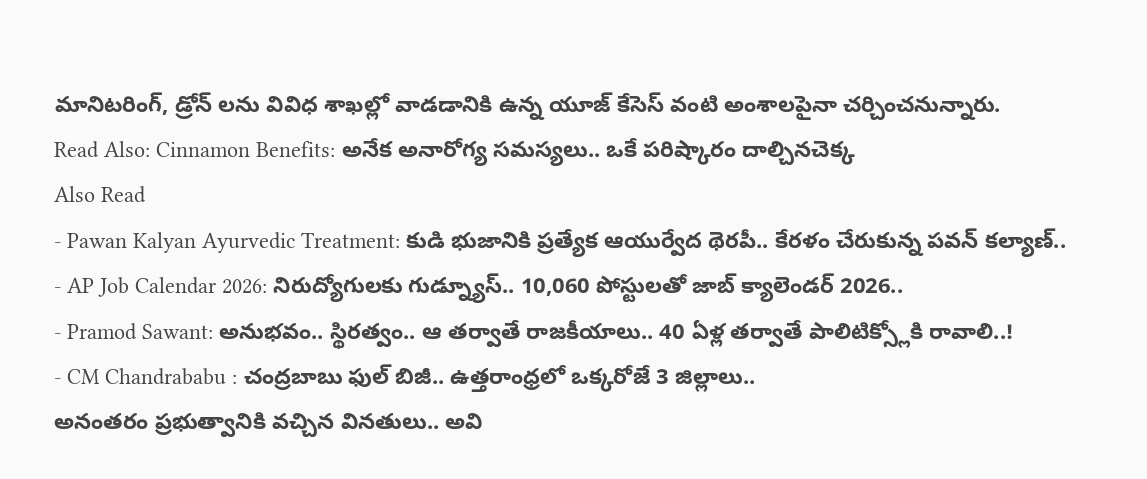మానిటరింగ్, డ్రోన్ లను వివిధ శాఖల్లో వాడడానికి ఉన్న యూజ్ కేసెస్ వంటి అంశాలపైనా చర్చించనున్నారు.
Read Also: Cinnamon Benefits: అనేక అనారోగ్య సమస్యలు.. ఒకే పరిష్కారం దాల్చినచెక్క
Also Read
- Pawan Kalyan Ayurvedic Treatment: కుడి భుజానికి ప్రత్యేక ఆయుర్వేద థెరపీ.. కేరళం చేరుకున్న పవన్ కల్యాణ్..
- AP Job Calendar 2026: నిరుద్యోగులకు గుడ్న్యూస్.. 10,060 పోస్టులతో జాబ్ క్యాలెండర్ 2026..
- Pramod Sawant: అనుభవం.. స్థిరత్వం.. ఆ తర్వాతే రాజకీయాలు.. 40 ఏళ్ల తర్వాతే పాలిటిక్స్లోకి రావాలి..!
- CM Chandrababu : చంద్రబాబు ఫుల్ బిజీ.. ఉత్తరాంధ్రలో ఒక్కరోజే 3 జిల్లాలు..
అనంతరం ప్రభుత్వానికి వచ్చిన వినతులు.. అవి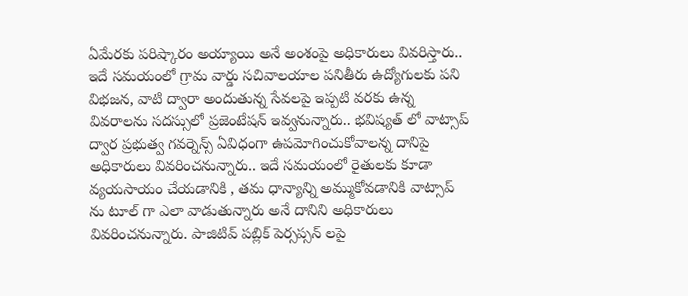ఏమేరకు పరిష్కారం అయ్యాయి అనే అంశంపై అధికారులు వివరిస్తారు.. ఇదే సమయంలో గ్రామ వార్డు సచివాలయాల పనితీరు ఉద్యోగులకు పని విభజన, వాటి ద్వారా అందుతున్న సేవలపై ఇప్పటి వరకు ఉన్న వివరాలను సదస్సులో ప్రజెంటేషన్ ఇవ్వనున్నారు.. భవిష్యత్ లో వాట్సాప్ ద్వార ప్రభుత్వ గవర్నెన్స్ ఏవిధంగా ఉపమోగించుకోవాలన్న దానిపై అధికారులు వివరించనున్నారు.. ఇదే సమయంలో రైతులకు కూడా వ్యయసాయం చేయడానికి , తమ ధాన్యాన్ని అమ్ముకోవడానికి వాట్సాప్ ను టూల్ గా ఎలా వాడుతున్నారు అనే దానిని అధికారులు వివరించనున్నారు. పాజిటివ్ పబ్లిక్ పెర్సప్సన్ లపై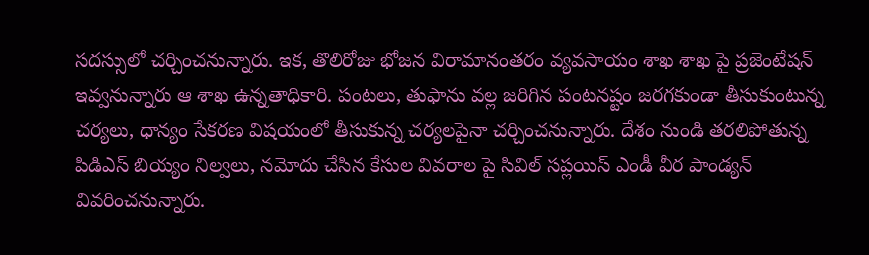సదస్సులో చర్చించనున్నారు. ఇక, తొలిరోజు భోజన విరామానంతరం వ్యవసాయం శాఖ శాఖ పై ప్రజెంటేషన్ ఇవ్వనున్నారు ఆ శాఖ ఉన్నతాధికారి. పంటలు, తుఫాను వల్ల జరిగిన పంటనష్టం జరగకుండా తీసుకుంటున్న చర్యలు, ధాన్యం సేకరణ విషయంలో తీసుకున్న చర్యలపైనా చర్చించనున్నారు. దేశం నుండి తరలిపోతున్న పిడిఎస్ బియ్యం నిల్వలు, నమోదు చేసిన కేసుల వివరాల పై సివిల్ సప్లయిస్ ఎండీ వీర పాండ్యన్ వివరించనున్నారు.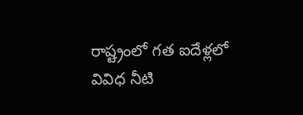రాష్ట్రంలో గత ఐదేళ్లలో వివిధ నీటి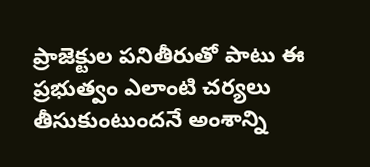ప్రాజెక్టుల పనితీరుతో పాటు ఈ ప్రభుత్వం ఎలాంటి చర్యలు తీసుకుంటుందనే అంశాన్ని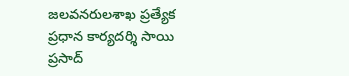జలవనరులశాఖ ప్రత్యేక ప్రధాన కార్యదర్శి సాయి ప్రసాద్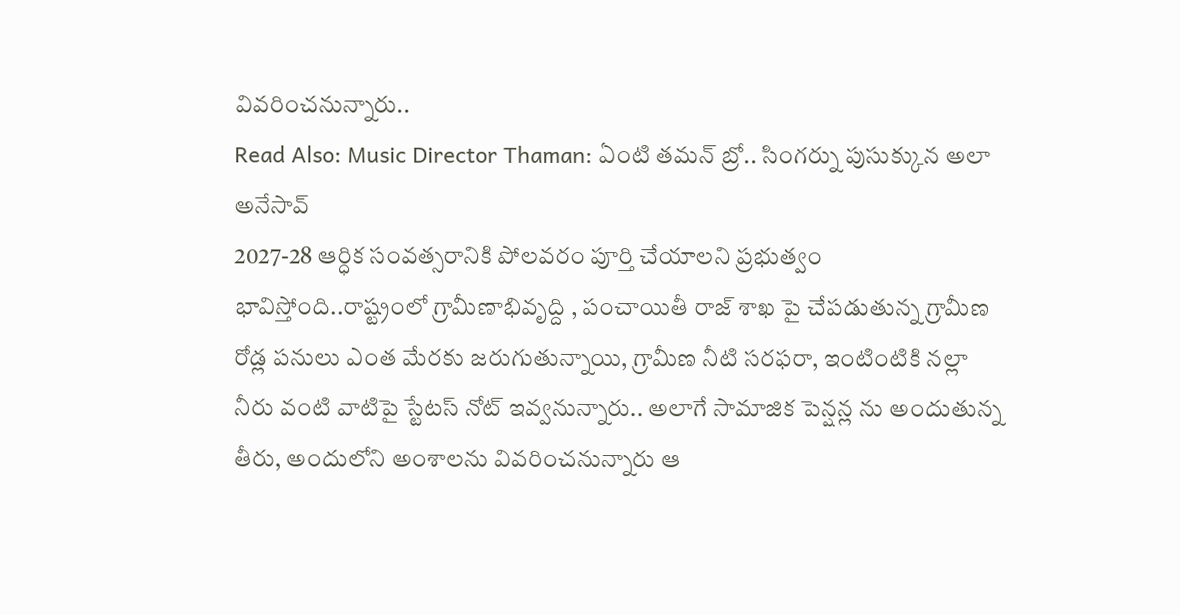వివరించనున్నారు..
Read Also: Music Director Thaman: ఏంటి తమన్ బ్రో.. సింగర్ను పుసుక్కున అలా అనేసావ్
2027-28 ఆర్ధిక సంవత్సరానికి పోలవరం పూర్తి చేయాలని ప్రభుత్వం భావిస్తోంది..రాష్ట్రంలో గ్రామీణాభివృద్ది , పంచాయితీ రాజ్ శాఖ పై చేపడుతున్న గ్రామీణ రోడ్ల పనులు ఎంత మేరకు జరుగుతున్నాయి, గ్రామీణ నీటి సరఫరా, ఇంటింటికి నల్లా నీరు వంటి వాటిపై స్టేటస్ నోట్ ఇవ్వనున్నారు.. అలాగే సామాజిక పెన్షన్ల ను అందుతున్న తీరు, అందులోని అంశాలను వివరించనున్నారు ఆ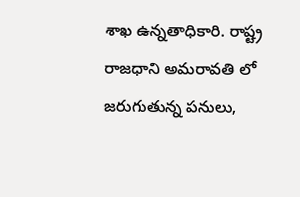శాఖ ఉన్నతాధికారి. రాష్ట్ర రాజధాని అమరావతి లో జరుగుతున్న పనులు,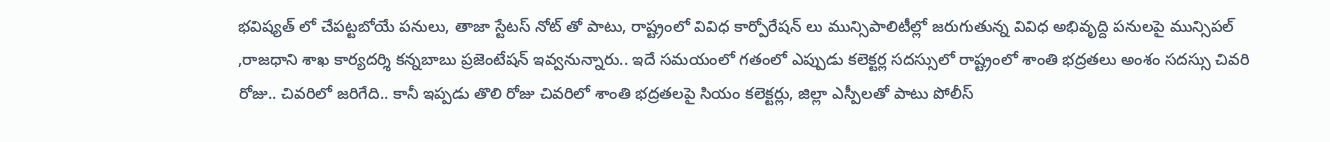భవిష్యత్ లో చేపట్టబోయే పనులు, తాజా స్టేటస్ నోట్ తో పాటు, రాష్ట్రంలో వివిధ కార్పోరేషన్ లు మున్సిపాలిటీల్లో జరుగుతున్న వివిధ అభివృద్ది పనులపై మున్సిపల్ ,రాజధాని శాఖ కార్యదర్శి కన్నబాబు ప్రజెంటేషన్ ఇవ్వనున్నారు.. ఇదే సమయంలో గతంలో ఎప్పుడు కలెక్టర్ల సదస్సులో రాష్ట్రంలో శాంతి భద్రతలు అంశం సదస్సు చివరి రోజు.. చివరిలో జరిగేది.. కానీ ఇప్పడు తొలి రోజు చివరిలో శాంతి భద్రతలపై సియం కలెక్టర్లు, జిల్లా ఎస్పీలతో పాటు పోలీస్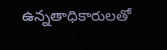ఉన్నతాధికారులతో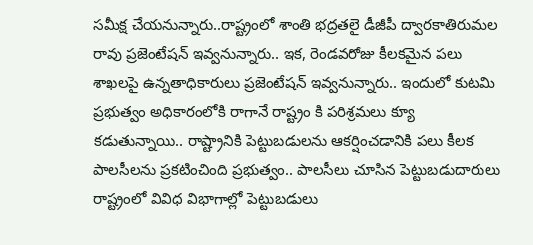సమీక్ష చేయనున్నారు..రాష్ట్రంలో శాంతి భద్రతలై డీజీపీ ద్వారకాతిరుమల రావు ప్రజెంటేషన్ ఇవ్వనున్నారు.. ఇక, రెండవరోజు కీలకమైన పలు శాఖలపై ఉన్నతాధికారులు ప్రజెంటేషన్ ఇవ్వనున్నారు.. ఇందులో కుటమి ప్రభుత్వం అధికారంలోకి రాగానే రాష్ట్రం కి పరిశ్రమలు క్యూ కడుతున్నాయి.. రాష్ట్రానికి పెట్టుబడులను ఆకర్షించడానికి పలు కీలక పాలసీలను ప్రకటించింది ప్రభుత్వం.. పాలసీలు చూసిన పెట్టుబడుదారులు రాష్ట్రంలో వివిధ విభాగాల్లో పెట్టుబడులు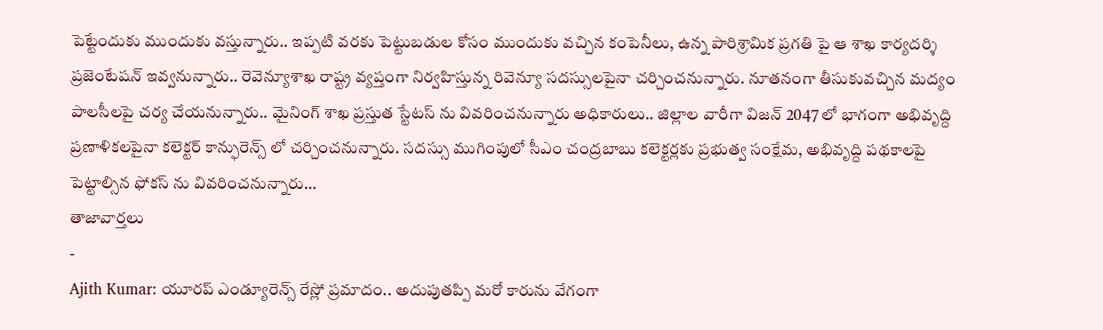పెట్టేందుకు ముందుకు వస్తున్నారు.. ఇప్పటి వరకు పెట్టుబడుల కోసం ముందుకు వచ్చిన కంపెనీలు, ఉన్న పారిశ్రామిక ప్రగతి పై ఆ శాఖ కార్యదర్శి ప్రజెంటేషన్ ఇవ్వనున్నారు.. రెవెన్యూశాఖ రాష్ట్ర వ్యప్తంగా నిర్వహిస్తున్న రివెన్యూ సదస్సులపైనా చర్చించనున్నారు. నూతనంగా తీసుకువచ్చిన మద్యం పాలసీలపై చర్య చేయనున్నారు.. మైనింగ్ శాఖ ప్రస్తుత స్టేటస్ ను వివరించనున్నారు అధికారులు.. జిల్లాల వారీగా విజన్ 2047 లో భాగంగా అభివృద్ది ప్రణాళికలపైనా కలెక్టర్ కాన్ఫురెన్స్ లో చర్చించనున్నారు. సదస్సు ముగింపులో సీఎం చంద్రబాబు కలెక్టర్లకు ప్రభుత్వ సంక్షేమ, అభివృద్ది పథకాలపై పెట్టాల్సిన ఫోకస్ ను వివరించనున్నారు…
తాజావార్తలు
-
Ajith Kumar: యూరప్ ఎండ్యూరెన్స్ రేస్లో ప్రమాదం.. అదుపుతప్పి మరో కారును వేగంగా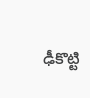ఢీకొట్టి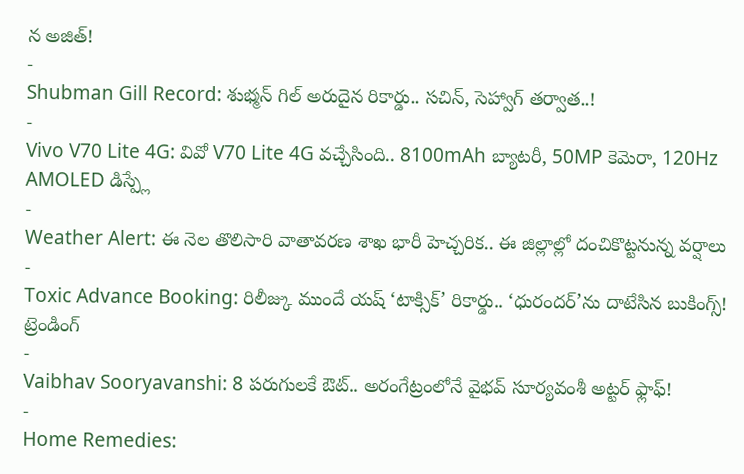న అజిత్!
-
Shubman Gill Record: శుభ్మన్ గిల్ అరుదైన రికార్డు.. సచిన్, సెహ్వాగ్ తర్వాత..!
-
Vivo V70 Lite 4G: వివో V70 Lite 4G వచ్చేసింది.. 8100mAh బ్యాటరీ, 50MP కెమెరా, 120Hz AMOLED డిస్ప్లే
-
Weather Alert: ఈ నెల తొలిసారి వాతావరణ శాఖ భారీ హెచ్చరిక.. ఈ జిల్లాల్లో దంచికొట్టనున్న వర్షాలు
-
Toxic Advance Booking: రిలీజ్కు ముందే యష్ ‘టాక్సిక్’ రికార్డు.. ‘ధురందర్’ను దాటేసిన బుకింగ్స్!
ట్రెండింగ్
-
Vaibhav Sooryavanshi: 8 పరుగులకే ఔట్.. అరంగేట్రంలోనే వైభవ్ సూర్యవంశీ అట్టర్ ఫ్లాఫ్!
-
Home Remedies: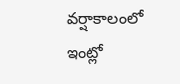వర్షాకాలంలో ఇంట్లో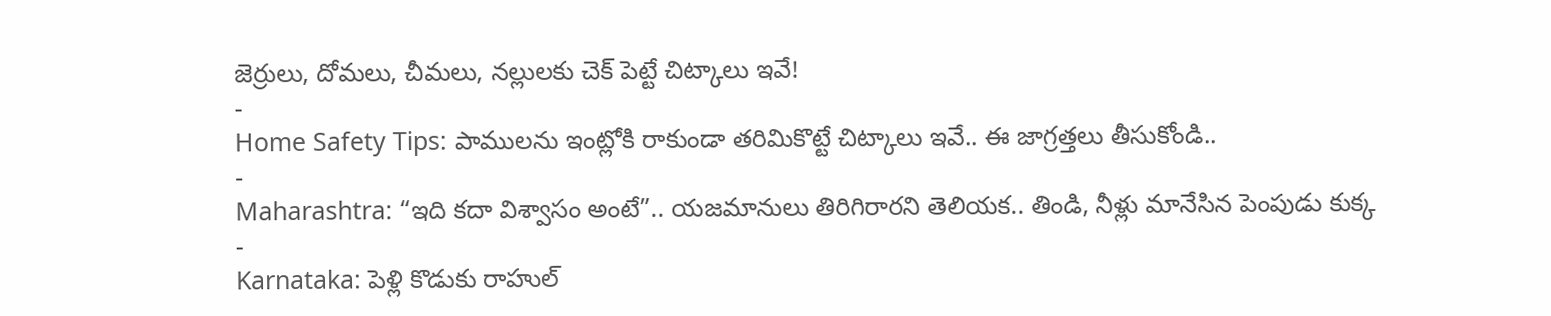జెర్రులు, దోమలు, చీమలు, నల్లులకు చెక్ పెట్టే చిట్కాలు ఇవే!
-
Home Safety Tips: పాములను ఇంట్లోకి రాకుండా తరిమికొట్టే చిట్కాలు ఇవే.. ఈ జాగ్రత్తలు తీసుకోండి..
-
Maharashtra: “ఇది కదా విశ్వాసం అంటే”.. యజమానులు తిరిగిరారని తెలియక.. తిండి, నీళ్లు మానేసిన పెంపుడు కుక్క
-
Karnataka: పెళ్లి కొడుకు రాహుల్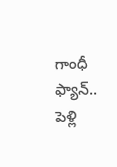గాంధీ ఫ్యాన్.. పెళ్లి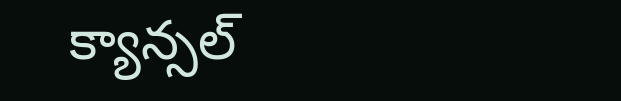క్యాన్సల్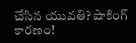చేసిన యువతి? షాకింగ్ కారణం!